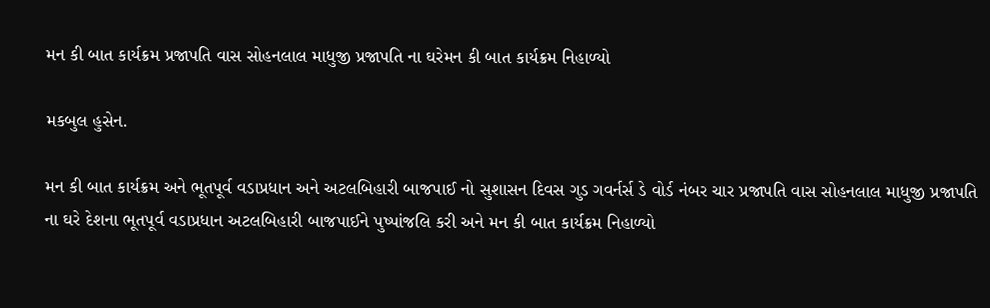મન કી બાત કાર્યક્રમ પ્રજાપતિ વાસ સોહનલાલ માધુજી પ્રજાપતિ ના ઘરેમન કી બાત કાર્યક્રમ નિહાળ્યો

મકબુલ હુસેન.

મન કી બાત કાર્યક્રમ અને ભૂતપૂર્વ વડાપ્રધાન અને અટલબિહારી બાજપાઈ નો સુશાસન દિવસ ગુડ ગવર્નર્સ ડે વોર્ડ નંબર ચાર પ્રજાપતિ વાસ સોહનલાલ માધુજી પ્રજાપતિ ના ઘરે દેશના ભૂતપૂર્વ વડાપ્રધાન અટલબિહારી બાજપાઈને પુષ્પાંજલિ કરી અને મન કી બાત કાર્યક્રમ નિહાળ્યો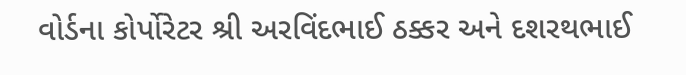વોર્ડના કોર્પોરેટર શ્રી અરવિંદભાઈ ઠક્કર અને દશરથભાઈ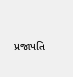પ્રજાપતિ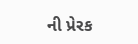ની પ્રેરક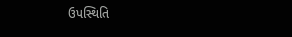ઉપસ્થિતિ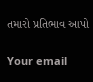તમારો પ્રતિભાવ આપો

Your email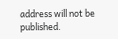address will not be published.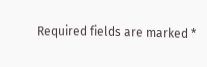Required fields are marked *